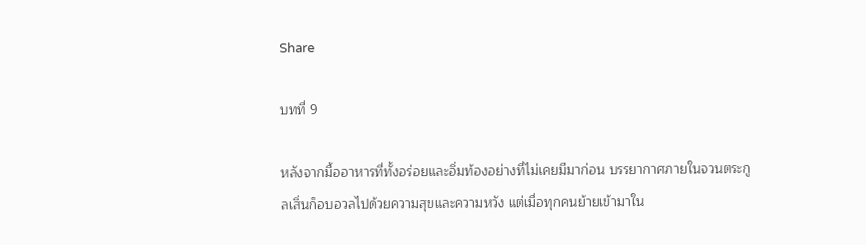Share

บทที่ 9

หลังจากมื้ออาหารที่ทั้งอร่อยและอิ่มท้องอย่างที่ไม่เคยมีมาก่อน บรรยากาศภายในจวนตระกูลเสิ่นก็อบอวลไปด้วยความสุขและความหวัง แต่เมื่อทุกคนย้ายเข้ามาใน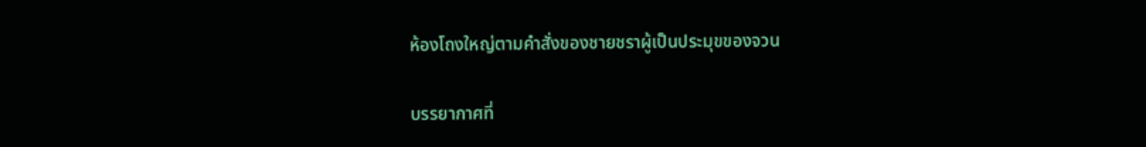ห้องโถงใหญ่ตามคำสั่งของชายชราผู้เป็นประมุขของจวน

บรรยากาศที่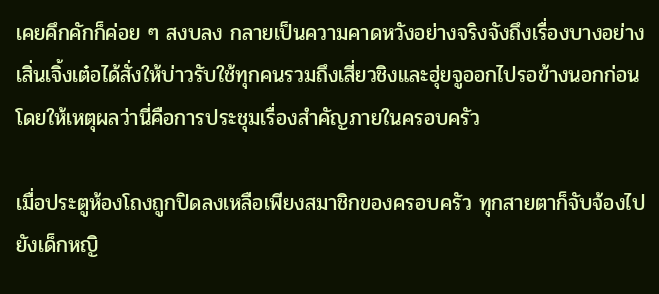เคยคึกคักก็ค่อย ๆ สงบลง กลายเป็นความคาดหวังอย่างจริงจังถึงเรื่องบางอย่าง เสิ่นเจิ้งเต๋อได้สั่งให้บ่าวรับใช้ทุกคนรวมถึงเสี่ยวชิงและฮุ่ยจูออกไปรอข้างนอกก่อน โดยให้เหตุผลว่านี่คือการประชุมเรื่องสำคัญภายในครอบครัว

เมื่อประตูห้องโถงถูกปิดลงเหลือเพียงสมาชิกของครอบครัว ทุกสายตาก็จับจ้องไปยังเด็กหญิ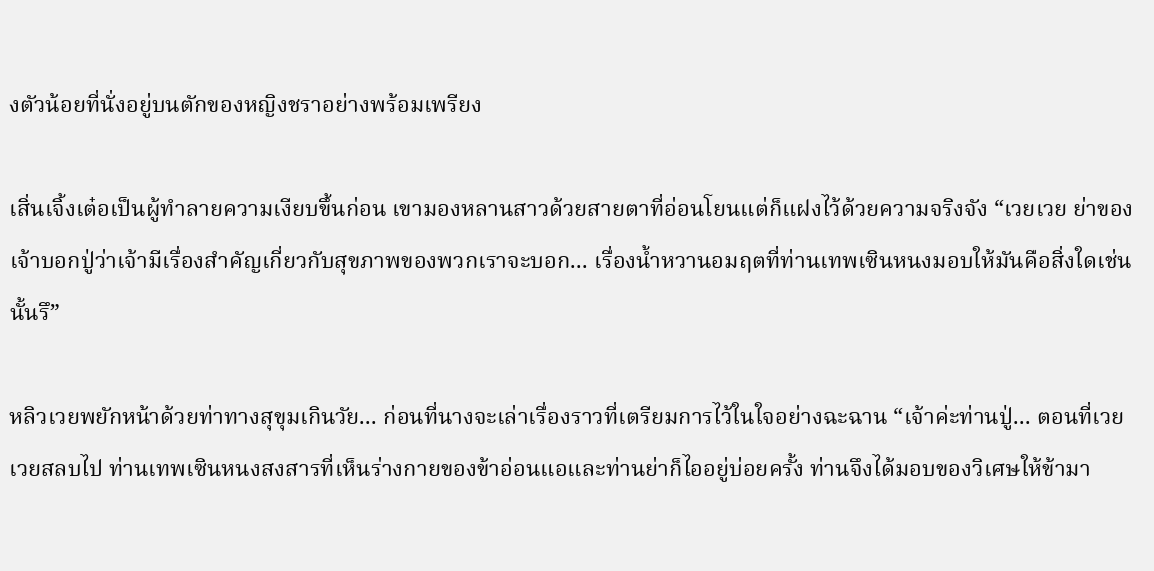งตัวน้อยที่นั่งอยู่บนตักของหญิงชราอย่างพร้อมเพรียง

เสิ่นเจิ้งเต๋อเป็นผู้ทำลายความเงียบขึ้นก่อน เขามองหลานสาวด้วยสายตาที่อ่อนโยนแต่ก็แฝงไว้ด้วยความจริงจัง “เวยเวย ย่าของเจ้าบอกปู่ว่าเจ้ามีเรื่องสำคัญเกี่ยวกับสุขภาพของพวกเราจะบอก... เรื่องน้ำหวานอมฤตที่ท่านเทพเซินหนงมอบให้มันคือสิ่งใดเช่นนั้นรึ”

หลิวเวยพยักหน้าด้วยท่าทางสุขุมเกินวัย... ก่อนที่นางจะเล่าเรื่องราวที่เตรียมการไว้ในใจอย่างฉะฉาน “เจ้าค่ะท่านปู่... ตอนที่เวยเวยสลบไป ท่านเทพเซินหนงสงสารที่เห็นร่างกายของข้าอ่อนแอและท่านย่าก็ไออยู่บ่อยครั้ง ท่านจึงได้มอบของวิเศษให้ข้ามา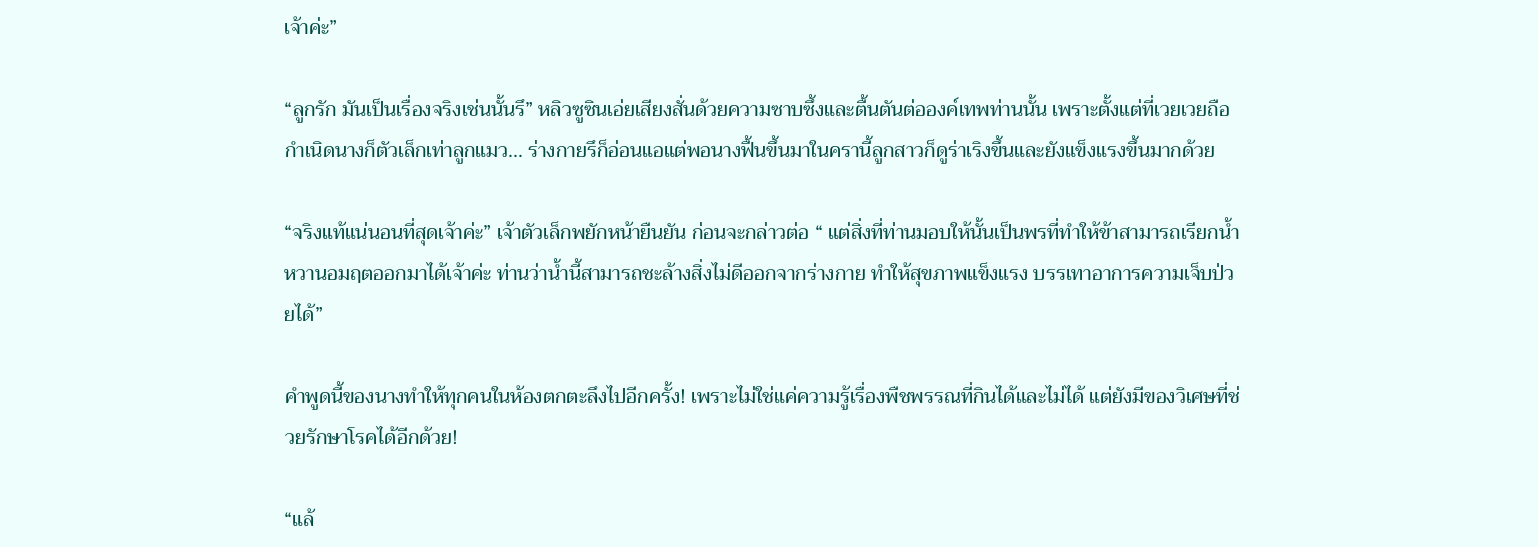เจ้าค่ะ”

“ลูกรัก มันเป็นเรื่องจริงเช่นนั้นรึ” หลิวซูซินเอ่ยเสียงสั่นด้วยความซาบซึ้งและตื้นตันต่อองค์เทพท่านนั้น เพราะตั้งแต่ที่เวยเวยถือกำเนิดนางก็ตัวเล็กเท่าลูกแมว... ร่างกายรึก็อ่อนแอแต่พอนางฟื้นขึ้นมาในครานี้ลูกสาวก็ดูร่าเริงขึ้นและยังแข็งแรงขึ้นมากด้วย

“จริงแท้แน่นอนที่สุดเจ้าค่ะ” เจ้าตัวเล็กพยักหน้ายืนยัน ก่อนจะกล่าวต่อ “ แต่สิ่งที่ท่านมอบให้นั้นเป็นพรที่ทำให้ข้าสามารถเรียกน้ำหวานอมฤตออกมาได้เจ้าค่ะ ท่านว่าน้ำนี้สามารถชะล้างสิ่งไม่ดีออกจากร่างกาย ทำให้สุขภาพแข็งแรง บรรเทาอาการความเจ็บป่วยได้”

คำพูดนี้ของนางทำให้ทุกคนในห้องตกตะลึงไปอีกครั้ง! เพราะไม่ใช่แค่ความรู้เรื่องพืชพรรณที่กินได้และไม่ได้ แต่ยังมีของวิเศษที่ช่วยรักษาโรคได้อีกด้วย!

“แล้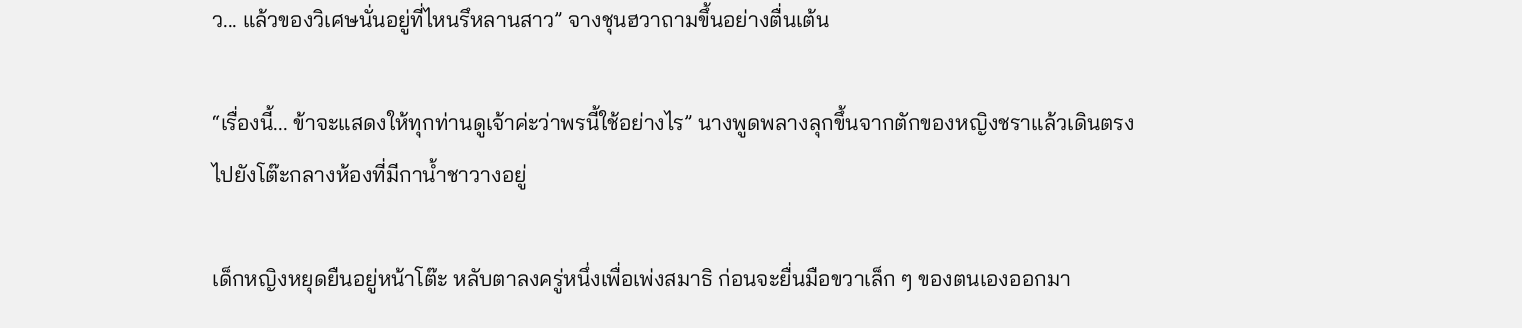ว... แล้วของวิเศษนั่นอยู่ที่ไหนรึหลานสาว” จางชุนฮวาถามขึ้นอย่างตื่นเต้น

“เรื่องนี้... ข้าจะแสดงให้ทุกท่านดูเจ้าค่ะว่าพรนี้ใช้อย่างไร” นางพูดพลางลุกขึ้นจากตักของหญิงชราแล้วเดินตรงไปยังโต๊ะกลางห้องที่มีกาน้ำชาวางอยู่

เด็กหญิงหยุดยืนอยู่หน้าโต๊ะ หลับตาลงครู่หนึ่งเพื่อเพ่งสมาธิ ก่อนจะยื่นมือขวาเล็ก ๆ ของตนเองออกมา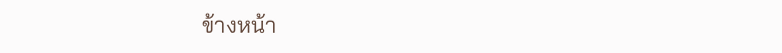ข้างหน้า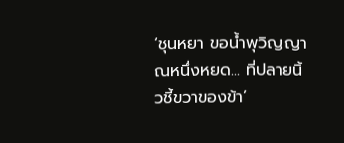‘ชุนหยา ขอน้ำพุวิญญาณหนึ่งหยด... ที่ปลายนิ้วชี้ขวาของข้า’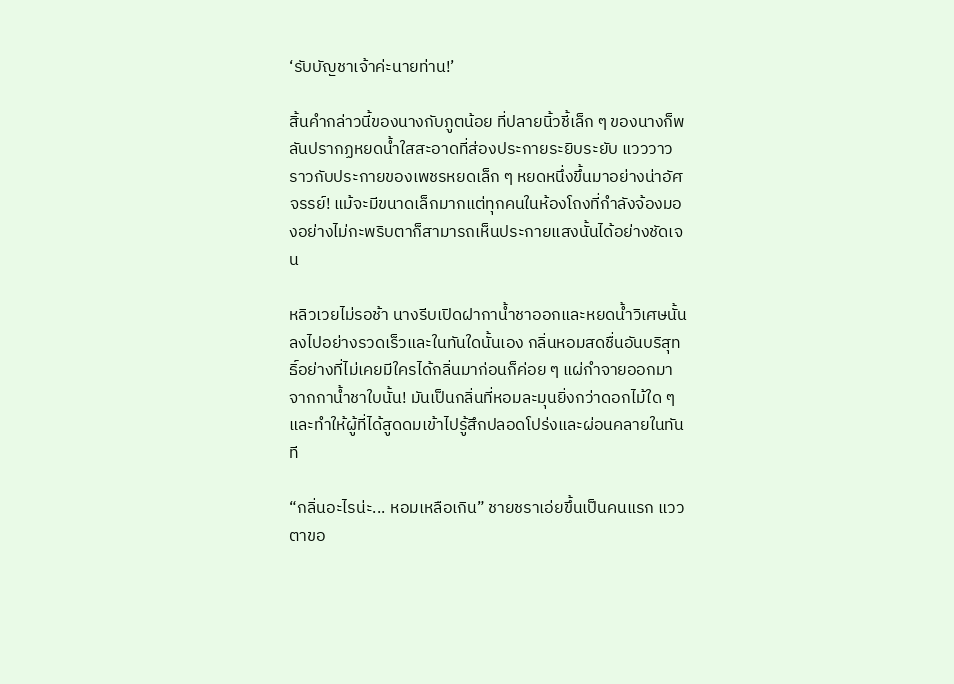‘รับบัญชาเจ้าค่ะนายท่าน!’

สิ้นคำกล่าวนี้ของนางกับภูตน้อย ที่ปลายนิ้วชี้เล็ก ๆ ของนางก็พลันปรากฏหยดน้ำใสสะอาดที่ส่องประกายระยิบระยับ แวววาวราวกับประกายของเพชรหยดเล็ก ๆ หยดหนึ่งขึ้นมาอย่างน่าอัศจรรย์! แม้จะมีขนาดเล็กมากแต่ทุกคนในห้องโถงที่กำลังจ้องมองอย่างไม่กะพริบตาก็สามารถเห็นประกายแสงนั้นได้อย่างชัดเจน

หลิวเวยไม่รอช้า นางรีบเปิดฝากาน้ำชาออกและหยดน้ำวิเศษนั้นลงไปอย่างรวดเร็วและในทันใดนั้นเอง กลิ่นหอมสดชื่นอันบริสุทธิ์อย่างที่ไม่เคยมีใครได้กลิ่นมาก่อนก็ค่อย ๆ แผ่กำจายออกมาจากกาน้ำชาใบนั้น! มันเป็นกลิ่นที่หอมละมุนยิ่งกว่าดอกไม้ใด ๆ และทำให้ผู้ที่ได้สูดดมเข้าไปรู้สึกปลอดโปร่งและผ่อนคลายในทันที

“กลิ่นอะไรน่ะ... หอมเหลือเกิน” ชายชราเอ่ยขึ้นเป็นคนแรก แววตาขอ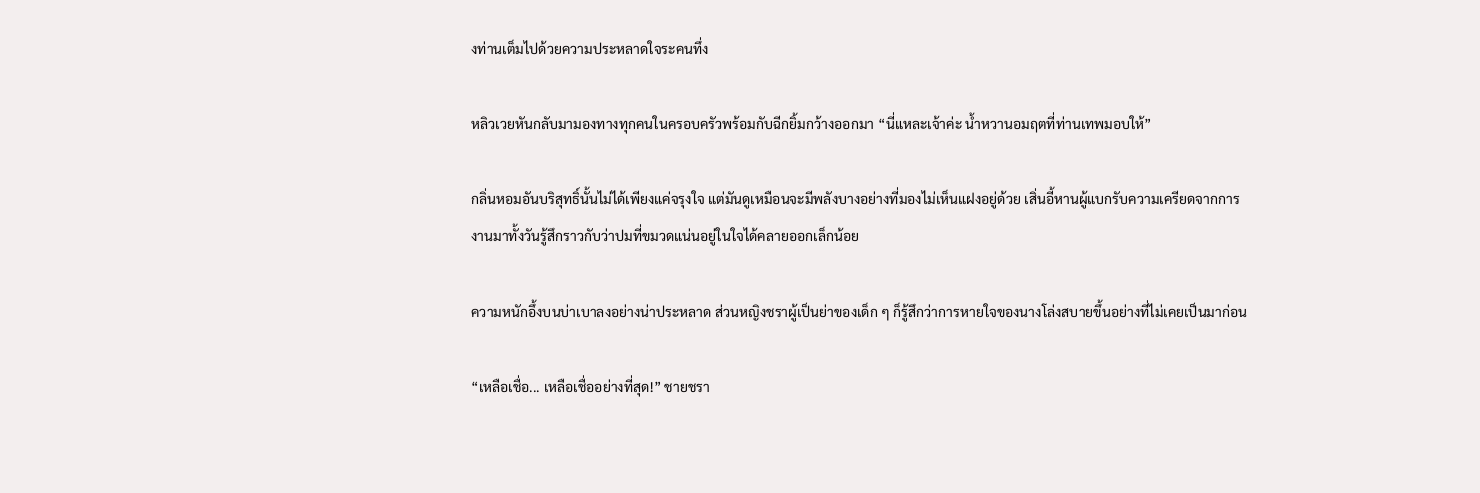งท่านเต็มไปด้วยความประหลาดใจระคนทึ่ง

หลิวเวยหันกลับมามองทางทุกคนในครอบครัวพร้อมกับฉีกยิ้มกว้างออกมา “นี่แหละเจ้าค่ะ น้ำหวานอมฤตที่ท่านเทพมอบให้”

กลิ่นหอมอันบริสุทธิ์นั้นไม่ได้เพียงแค่จรุงใจ แต่มันดูเหมือนจะมีพลังบางอย่างที่มองไม่เห็นแฝงอยู่ด้วย เสิ่นอี้หานผู้แบกรับความเครียดจากการงานมาทั้งวันรู้สึกราวกับว่าปมที่ขมวดแน่นอยู่ในใจได้คลายออกเล็กน้อย

ความหนักอึ้งบนบ่าเบาลงอย่างน่าประหลาด ส่วนหญิงชราผู้เป็นย่าของเด็ก ๆ ก็รู้สึกว่าการหายใจของนางโล่งสบายขึ้นอย่างที่ไม่เคยเป็นมาก่อน

“เหลือเชื่อ... เหลือเชื่ออย่างที่สุด!” ชายชรา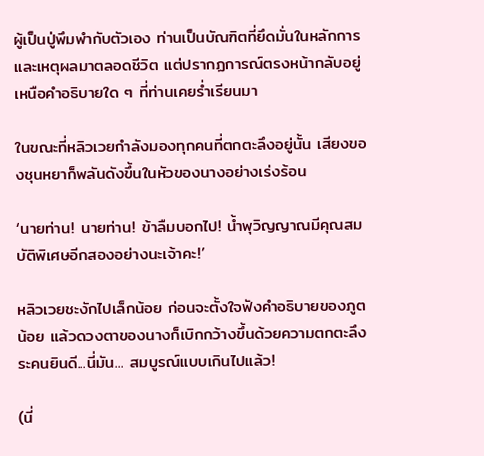ผู้เป็นปู่พึมพำกับตัวเอง ท่านเป็นบัณฑิตที่ยึดมั่นในหลักการและเหตุผลมาตลอดชีวิต แต่ปรากฏการณ์ตรงหน้ากลับอยู่เหนือคำอธิบายใด ๆ ที่ท่านเคยร่ำเรียนมา

ในขณะที่หลิวเวยกำลังมองทุกคนที่ตกตะลึงอยู่นั้น เสียงของชุนหยาก็พลันดังขึ้นในหัวของนางอย่างเร่งร้อน

‘นายท่าน! นายท่าน! ข้าลืมบอกไป! น้ำพุวิญญาณมีคุณสมบัติพิเศษอีกสองอย่างนะเจ้าคะ!’

หลิวเวยชะงักไปเล็กน้อย ก่อนจะตั้งใจฟังคำอธิบายของภูตน้อย แล้วดวงตาของนางก็เบิกกว้างขึ้นด้วยความตกตะลึงระคนยินดี...นี่มัน... สมบูรณ์แบบเกินไปแล้ว!

(นี่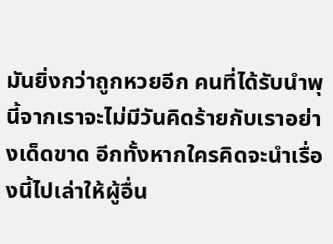มันยิ่งกว่าถูกหวยอีก คนที่ได้รับนำพุนี้จากเราจะไม่มีวันคิดร้ายกับเราอย่างเด็ดขาด อีกทั้งหากใครคิดจะนำเรื่องนี้ไปเล่าให้ผู้อื่น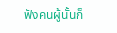ฟังคนผู้นั้นก็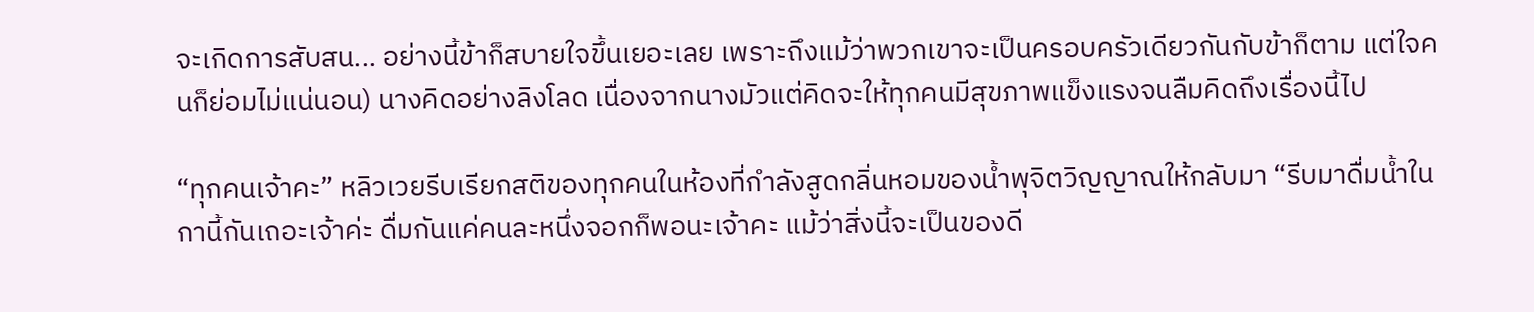จะเกิดการสับสน... อย่างนี้ข้าก็สบายใจขึ้นเยอะเลย เพราะถึงแม้ว่าพวกเขาจะเป็นครอบครัวเดียวกันกับข้าก็ตาม แต่ใจคนก็ย่อมไม่แน่นอน) นางคิดอย่างลิงโลด เนื่องจากนางมัวแต่คิดจะให้ทุกคนมีสุขภาพแข็งแรงจนลืมคิดถึงเรื่องนี้ไป

“ทุกคนเจ้าคะ” หลิวเวยรีบเรียกสติของทุกคนในห้องที่กำลังสูดกลิ่นหอมของน้ำพุจิตวิญญาณให้กลับมา “รีบมาดื่มน้ำในกานี้กันเถอะเจ้าค่ะ ดื่มกันแค่คนละหนึ่งจอกก็พอนะเจ้าคะ แม้ว่าสิ่งนี้จะเป็นของดี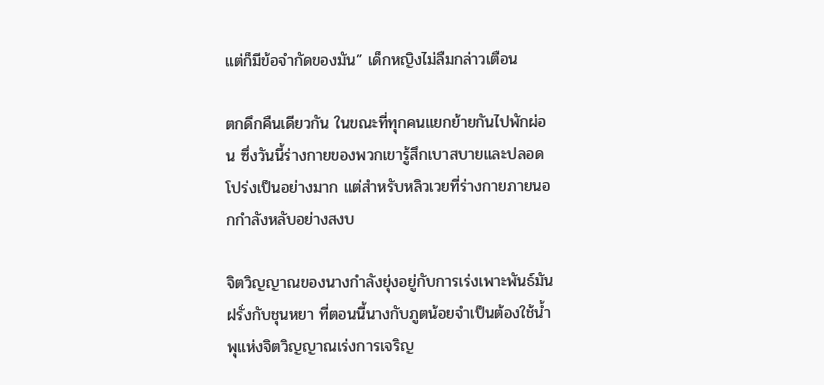แต่ก็มีข้อจำกัดของมัน” เด็กหญิงไม่ลืมกล่าวเตือน

ตกดึกคืนเดียวกัน ในขณะที่ทุกคนแยกย้ายกันไปพักผ่อน ซึ่งวันนี้ร่างกายของพวกเขารู้สึกเบาสบายและปลอดโปร่งเป็นอย่างมาก แต่สำหรับหลิวเวยที่ร่างกายภายนอกกำลังหลับอย่างสงบ

จิตวิญญาณของนางกำลังยุ่งอยู่กับการเร่งเพาะพันธ์มันฝรั่งกับชุนหยา ที่ตอนนี้นางกับภูตน้อยจำเป็นต้องใช้น้ำพุแห่งจิตวิญญาณเร่งการเจริญ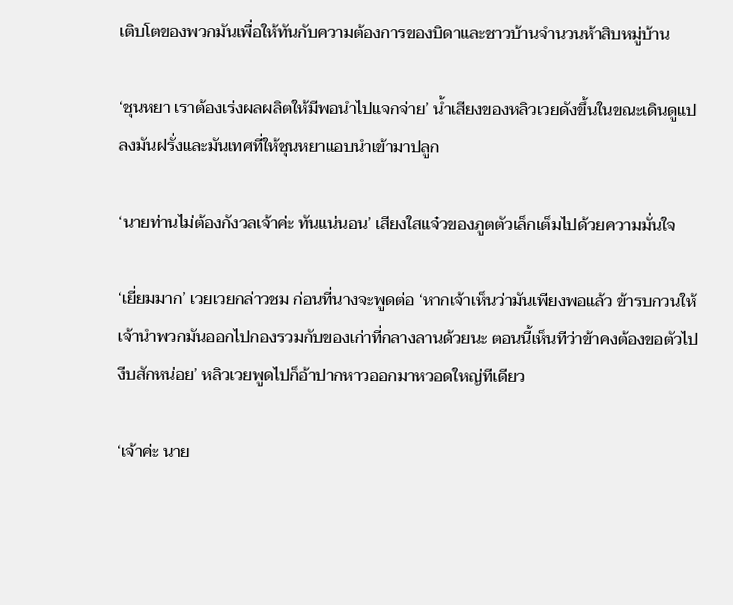เติบโตของพวกมันเพื่อให้ทันกับความต้องการของบิดาและชาวบ้านจำนวนห้าสิบหมู่บ้าน

‘ชุนหยา เราต้องเร่งผลผลิตให้มีพอนำไปแจกจ่าย’ น้ำเสียงของหลิวเวยดังขึ้นในขณะเดินดูแปลงมันฝรั่งและมันเทศที่ให้ชุนหยาแอบนำเข้ามาปลูก

‘นายท่านไม่ต้องกังวลเจ้าค่ะ ทันแน่นอน’ เสียงใสแจ๋วของภูตตัวเล็กเต็มไปด้วยความมั่นใจ

‘เยี่ยมมาก’ เวยเวยกล่าวชม ก่อนที่นางจะพูดต่อ ‘หากเจ้าเห็นว่ามันเพียงพอแล้ว ข้ารบกวนให้เจ้านำพวกมันออกไปกองรวมกับของเก่าที่กลางลานด้วยนะ ตอนนี้เห็นทีว่าข้าคงต้องขอตัวไปงีบสักหน่อย’ หลิวเวยพูดไปก็อ้าปากหาวออกมาหวอดใหญ่ทีเดียว

‘เจ้าค่ะ นาย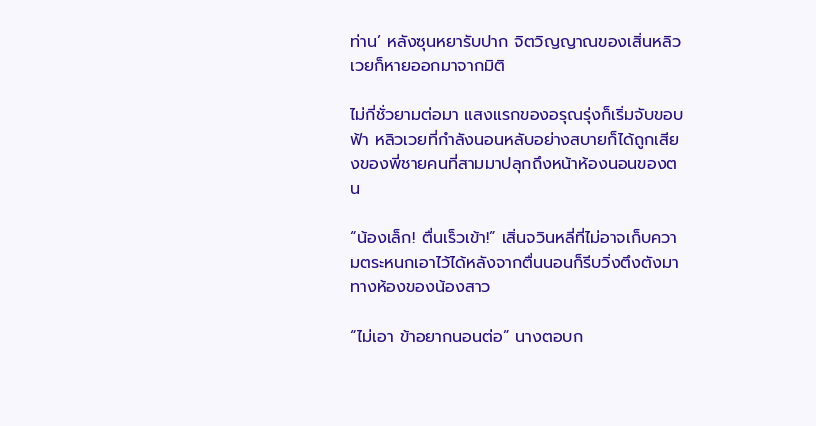ท่าน’ หลังซุนหยารับปาก จิตวิญญาณของเสิ่นหลิวเวยก็หายออกมาจากมิติ

ไม่กี่ชั่วยามต่อมา แสงแรกของอรุณรุ่งก็เริ่มจับขอบฟ้า หลิวเวยที่กำลังนอนหลับอย่างสบายก็ได้ถูกเสียงของพี่ชายคนที่สามมาปลุกถึงหน้าห้องนอนของตน

“น้องเล็ก! ตื่นเร็วเข้า!” เสิ่นจวินหลี่ที่ไม่อาจเก็บความตระหนกเอาไว้ได้หลังจากตื่นนอนก็รีบวิ่งตึงตังมาทางห้องของน้องสาว

“ไม่เอา ข้าอยากนอนต่อ” นางตอบก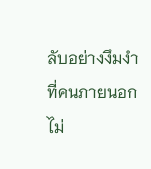ลับอย่างงึมงำที่คนภายนอกไม่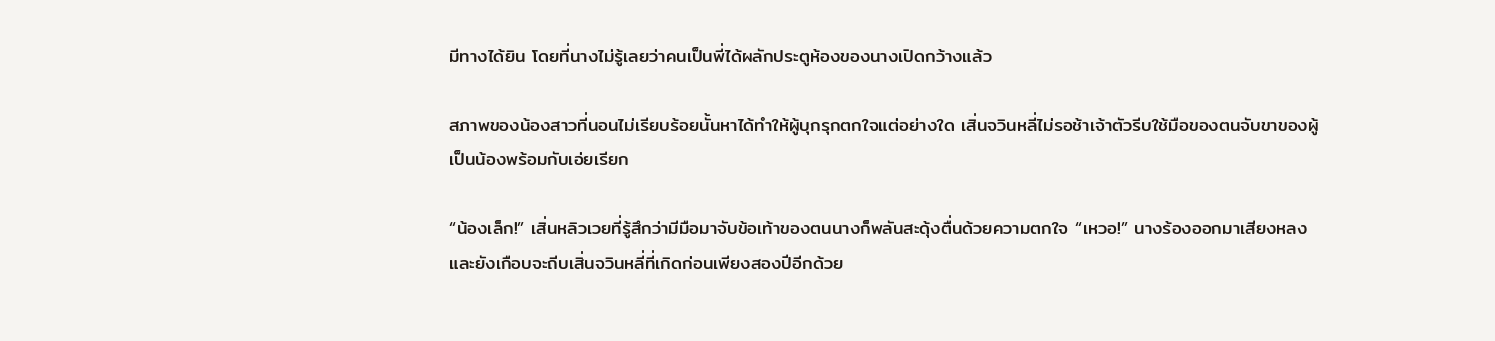มีทางได้ยิน โดยที่นางไม่รู้เลยว่าคนเป็นพี่ได้ผลักประตูห้องของนางเปิดกว้างแล้ว

สภาพของน้องสาวที่นอนไม่เรียบร้อยนั้นหาได้ทำให้ผู้บุกรุกตกใจแต่อย่างใด เสิ่นจวินหลี่ไม่รอช้าเจ้าตัวรีบใช้มือของตนจับขาของผู้เป็นน้องพร้อมกับเอ่ยเรียก

“น้องเล็ก!” เสิ่นหลิวเวยที่รู้สึกว่ามีมือมาจับข้อเท้าของตนนางก็พลันสะดุ้งตื่นด้วยความตกใจ “เหวอ!” นางร้องออกมาเสียงหลงและยังเกือบจะถีบเสิ่นจวินหลี่ที่เกิดก่อนเพียงสองปีอีกด้วย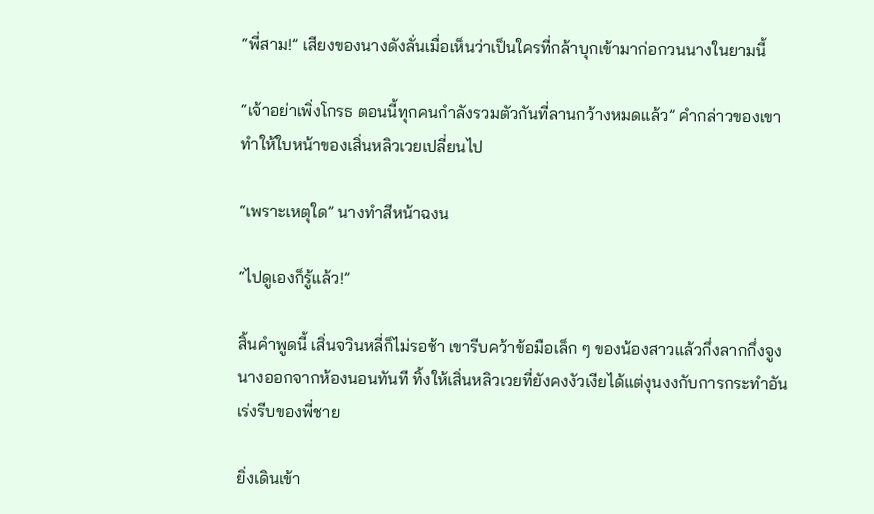“พี่สาม!” เสียงของนางดังลั่นเมื่อเห็นว่าเป็นใครที่กล้าบุกเข้ามาก่อกวนนางในยามนี้

“เจ้าอย่าเพิ่งโกรธ ตอนนี้ทุกคนกำลังรวมตัวกันที่ลานกว้างหมดแล้ว” คำกล่าวของเขาทำให้ใบหน้าของเสิ่นหลิวเวยเปลี่ยนไป

“เพราะเหตุใด” นางทำสีหน้าฉงน

“ไปดูเองก็รู้แล้ว!”

สิ้นคำพูดนี้ เสิ่นจวินหลี่ก็ไม่รอช้า เขารีบคว้าข้อมือเล็ก ๆ ของน้องสาวแล้วกึ่งลากกึ่งจูงนางออกจากห้องนอนทันที ทิ้งให้เสิ่นหลิวเวยที่ยังคงงัวเงียได้แต่งุนงงกับการกระทำอันเร่งรีบของพี่ชาย

ยิ่งเดินเข้า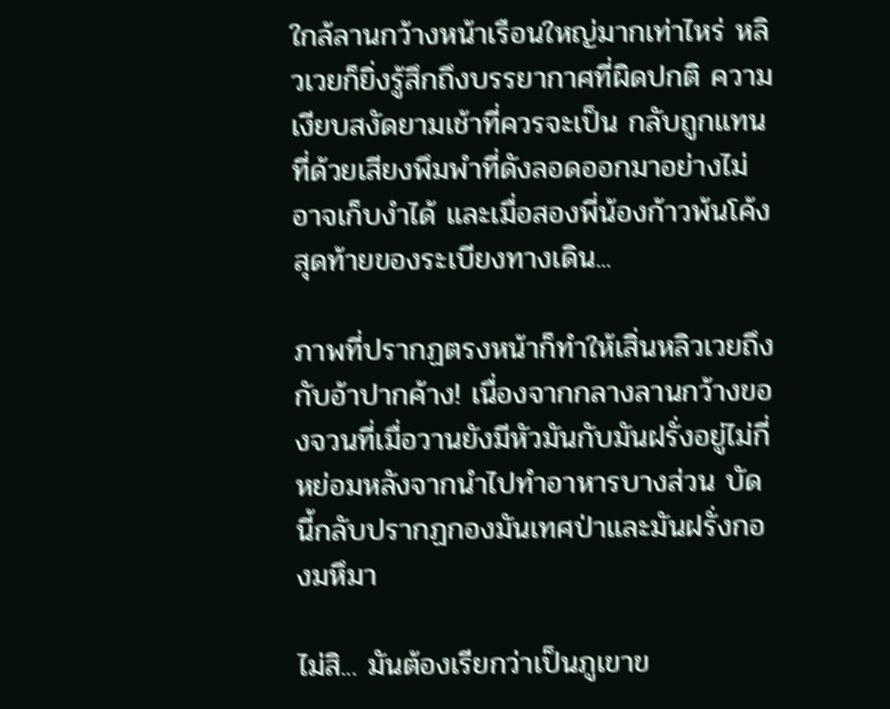ใกล้ลานกว้างหน้าเรือนใหญ่มากเท่าไหร่ หลิวเวยก็ยิ่งรู้สึกถึงบรรยากาศที่ผิดปกติ ความเงียบสงัดยามเช้าที่ควรจะเป็น กลับถูกแทนที่ด้วยเสียงพึมพำที่ดังลอดออกมาอย่างไม่อาจเก็บงำได้ และเมื่อสองพี่น้องก้าวพ้นโค้งสุดท้ายของระเบียงทางเดิน...

ภาพที่ปรากฏตรงหน้าก็ทำให้เสิ่นหลิวเวยถึงกับอ้าปากค้าง! เนื่องจากกลางลานกว้างของจวนที่เมื่อวานยังมีหัวมันกับมันฝรั่งอยู่ไม่กี่หย่อมหลังจากนำไปทำอาหารบางส่วน บัดนี้กลับปรากฏกองมันเทศป่าและมันฝรั่งกองมหึมา

ไม่สิ... มันต้องเรียกว่าเป็นภูเขาข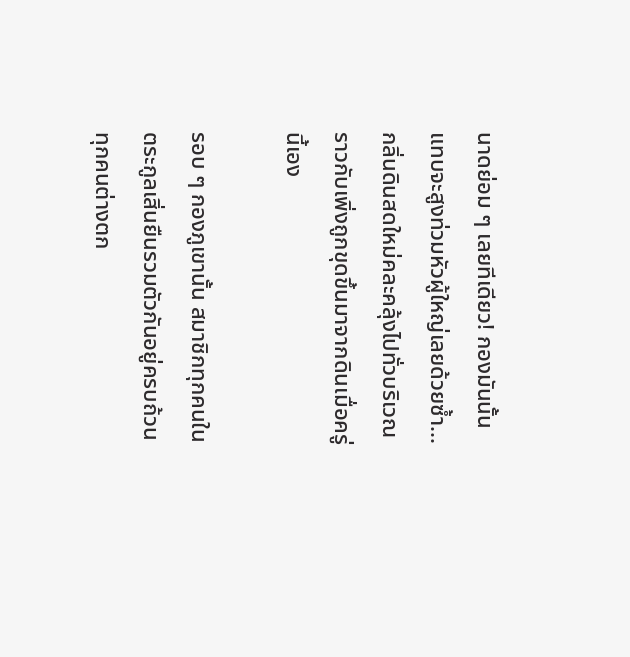นาดย่อม ๆ เลยทีเดียว! กองมันนั้นแทบจะสูงท่วมหัวผู้ใหญ่เลยด้วยซ้ำ... กลิ่นดินสดใหม่คละคลุ้งไปทั่วบริเวณราวกับเพิ่งถูกขุดขึ้นมาจากดินเมื่อครู่นี้เอง

รอบ ๆ กองภูเขานั้น สมาชิกทุกคนในตระกูลเสิ่นยืนรวมตัวกันอยู่ครบถ้วน ทุกคนต่างตก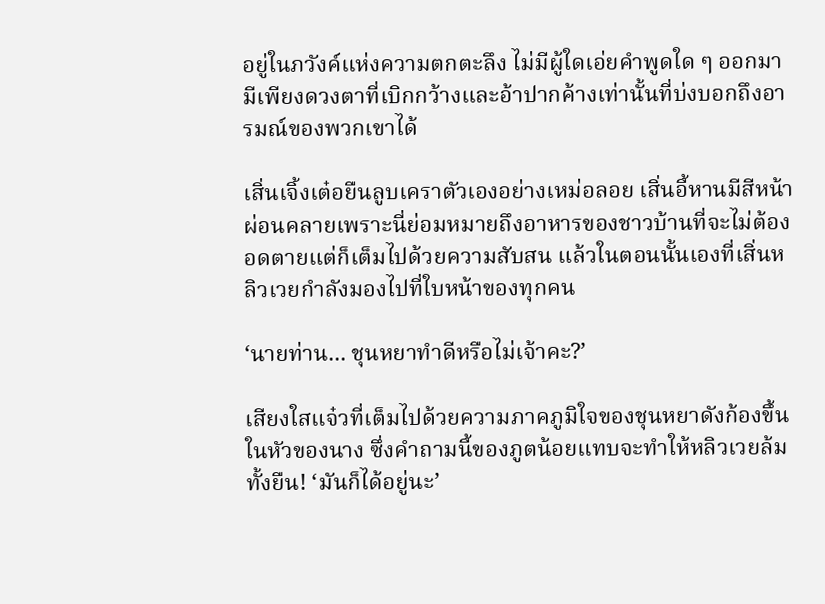อยู่ในภวังค์แห่งความตกตะลึง ไม่มีผู้ใดเอ่ยคำพูดใด ๆ ออกมา มีเพียงดวงตาที่เบิกกว้างและอ้าปากค้างเท่านั้นที่บ่งบอกถึงอารมณ์ของพวกเขาได้

เสิ่นเจิ้งเต๋อยืนลูบเคราตัวเองอย่างเหม่อลอย เสิ่นอี้หานมีสีหน้าผ่อนคลายเพราะนี่ย่อมหมายถึงอาหารของชาวบ้านที่จะไม่ต้องอดตายแต่ก็เต็มไปด้วยความสับสน แล้วในตอนนั้นเองที่เสิ่นหลิวเวยกำลังมองไปที่ใบหน้าของทุกคน

‘นายท่าน... ชุนหยาทำดีหรือไม่เจ้าคะ?’

เสียงใสแจ๋วที่เต็มไปด้วยความภาคภูมิใจของชุนหยาดังก้องขึ้นในหัวของนาง ซึ่งคำถามนี้ของภูตน้อยแทบจะทำให้หลิวเวยล้มทั้งยืน! ‘มันก็ได้อยู่นะ’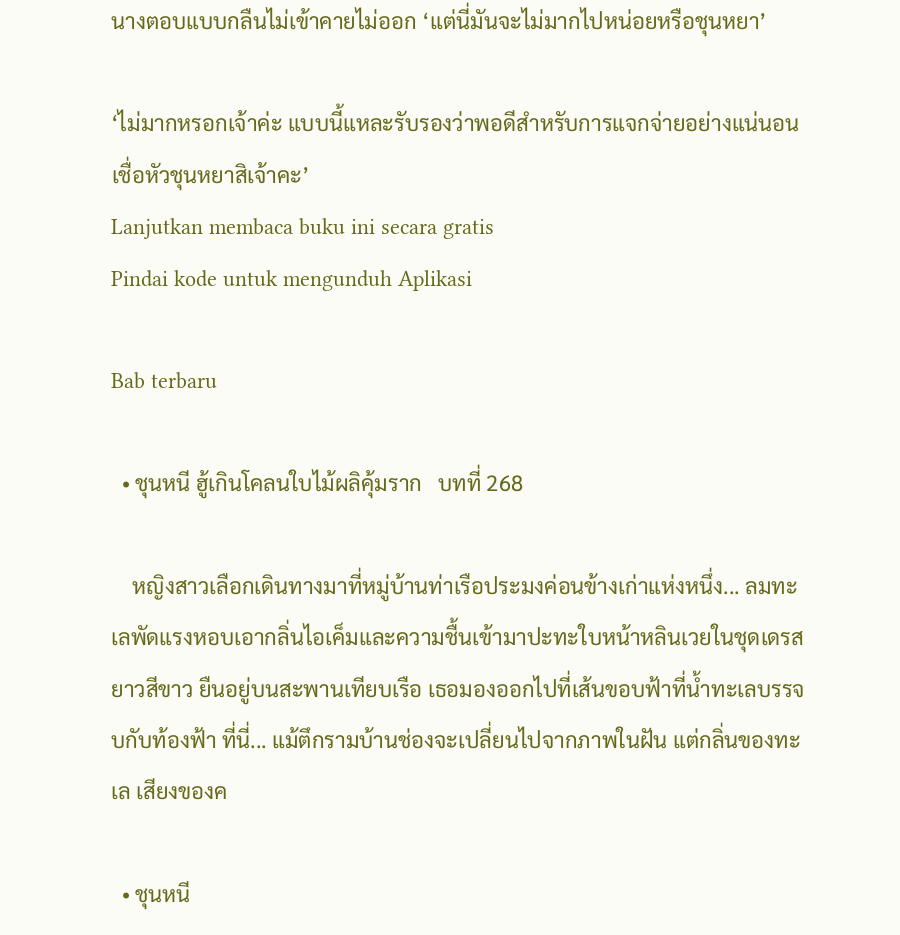นางตอบแบบกลืนไม่เข้าคายไม่ออก ‘แต่นี่มันจะไม่มากไปหน่อยหรือชุนหยา’

‘ไม่มากหรอกเจ้าค่ะ แบบนี้แหละรับรองว่าพอดีสำหรับการแจกจ่ายอย่างแน่นอน เชื่อหัวชุนหยาสิเจ้าคะ’
Lanjutkan membaca buku ini secara gratis
Pindai kode untuk mengunduh Aplikasi

Bab terbaru

  • ชุนหนี ฮู้เกินโคลนใบไม้ผลิคุ้มราก   บทที่ 268

    หญิงสาวเลือกเดินทางมาที่หมู่บ้านท่าเรือประมงค่อนข้างเก่าแห่งหนึ่ง... ลมทะเลพัดแรงหอบเอากลิ่นไอเค็มและความชื้นเข้ามาปะทะใบหน้าหลินเวยในชุดเดรสยาวสีขาว ยืนอยู่บนสะพานเทียบเรือ เธอมองออกไปที่เส้นขอบฟ้าที่น้ำทะเลบรรจบกับท้องฟ้า ที่นี่... แม้ตึกรามบ้านช่องจะเปลี่ยนไปจากภาพในฝัน แต่กลิ่นของทะเล เสียงของค

  • ชุนหนี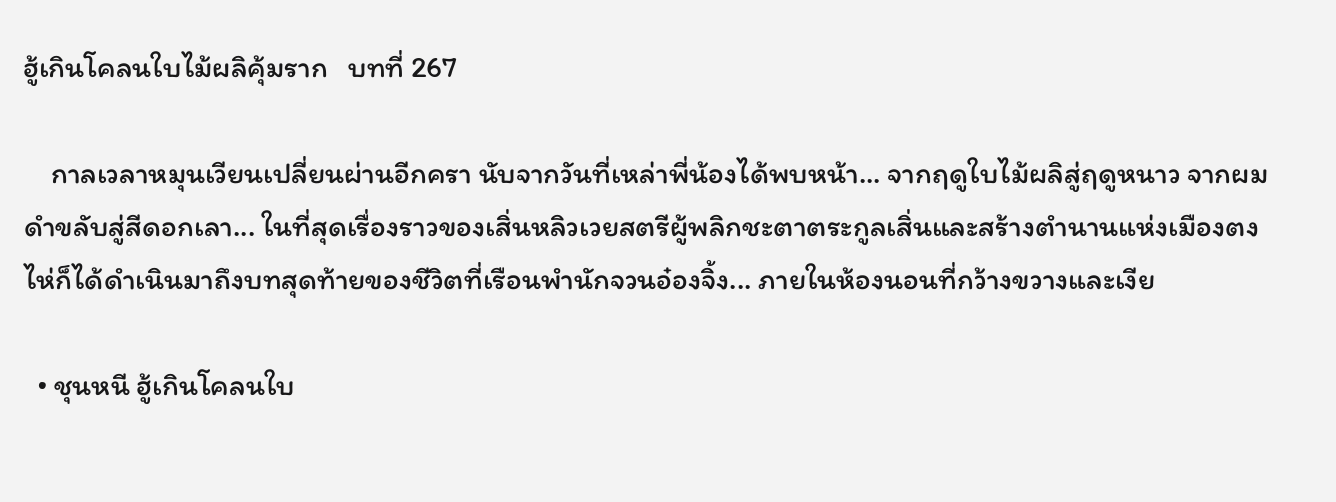ฮู้เกินโคลนใบไม้ผลิคุ้มราก   บทที่ 267

    กาลเวลาหมุนเวียนเปลี่ยนผ่านอีกครา นับจากวันที่เหล่าพี่น้องได้พบหน้า... จากฤดูใบไม้ผลิสู่ฤดูหนาว จากผมดำขลับสู่สีดอกเลา... ในที่สุดเรื่องราวของเสิ่นหลิวเวยสตรีผู้พลิกชะตาตระกูลเสิ่นและสร้างตำนานแห่งเมืองตงไห่ก็ได้ดำเนินมาถึงบทสุดท้ายของชีวิตที่เรือนพำนักจวนอ๋องจิ้ง... ภายในห้องนอนที่กว้างขวางและเงีย

  • ชุนหนี ฮู้เกินโคลนใบ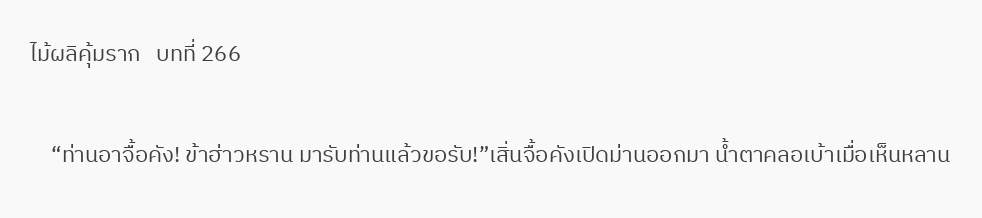ไม้ผลิคุ้มราก   บทที่ 266

    “ท่านอาจื้อคัง! ข้าฮ่าวหราน มารับท่านแล้วขอรับ!”เสิ่นจื้อคังเปิดม่านออกมา น้ำตาคลอเบ้าเมื่อเห็นหลาน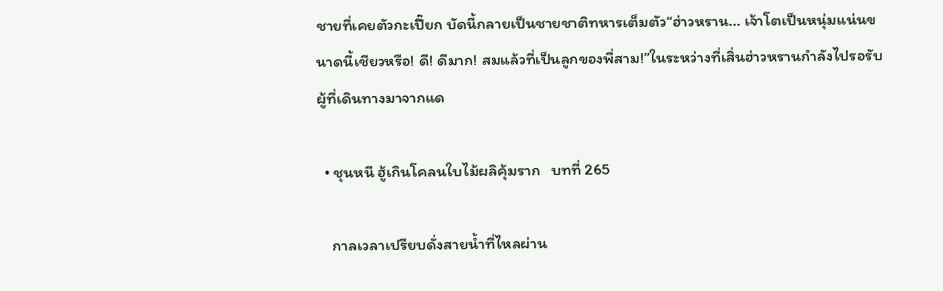ชายที่เคยตัวกะเปี๊ยก บัดนี้กลายเป็นชายชาติทหารเต็มตัว“ฮ่าวหราน... เจ้าโตเป็นหนุ่มแน่นขนาดนี้เชียวหรือ! ดี! ดีมาก! สมแล้วที่เป็นลูกของพี่สาม!”ในระหว่างที่เสิ่นฮ่าวหรานกำลังไปรอรับผู้ที่เดินทางมาจากแด

  • ชุนหนี ฮู้เกินโคลนใบไม้ผลิคุ้มราก   บทที่ 265

    กาลเวลาเปรียบดั่งสายน้ำที่ไหลผ่าน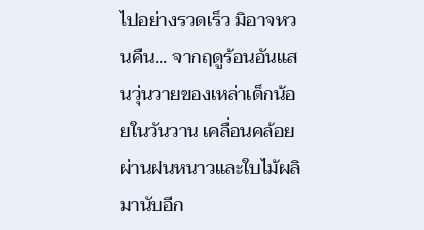ไปอย่างรวดเร็ว มิอาจหวนคืน... จากฤดูร้อนอันแสนวุ่นวายของเหล่าเด็กน้อยในวันวาน เคลื่อนคล้อยผ่านฝนหนาวและใบไม้ผลิมานับอีก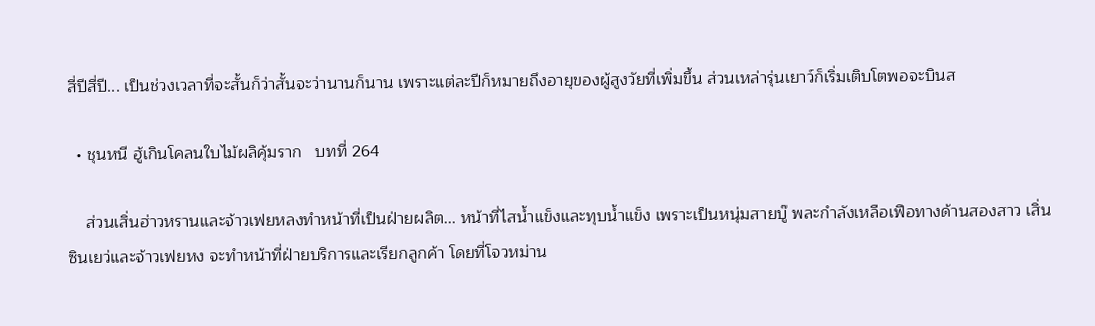สี่ปีสี่ปี... เป็นช่วงเวลาที่จะสั้นก็ว่าสั้นจะว่านานก็นาน เพราะแต่ละปีก็หมายถึงอายุของผู้สูงวัยที่เพิ่มขึ้น ส่วนเหล่ารุ่นเยาว์ก็เริ่มเติบโตพอจะบินส

  • ชุนหนี ฮู้เกินโคลนใบไม้ผลิคุ้มราก   บทที่ 264

    ส่วนเสิ่นฮ่าวหรานและจ้าวเฟยหลงทำหน้าที่เป็นฝ่ายผลิต... หน้าที่ไสน้ำแข็งและทุบน้ำแข็ง เพราะเป็นหนุ่มสายบู๊ พละกำลังเหลือเฟือทางด้านสองสาว เสิ่นซินเยว่และจ้าวเฟยหง จะทำหน้าที่ฝ่ายบริการและเรียกลูกค้า โดยที่โจวหม่าน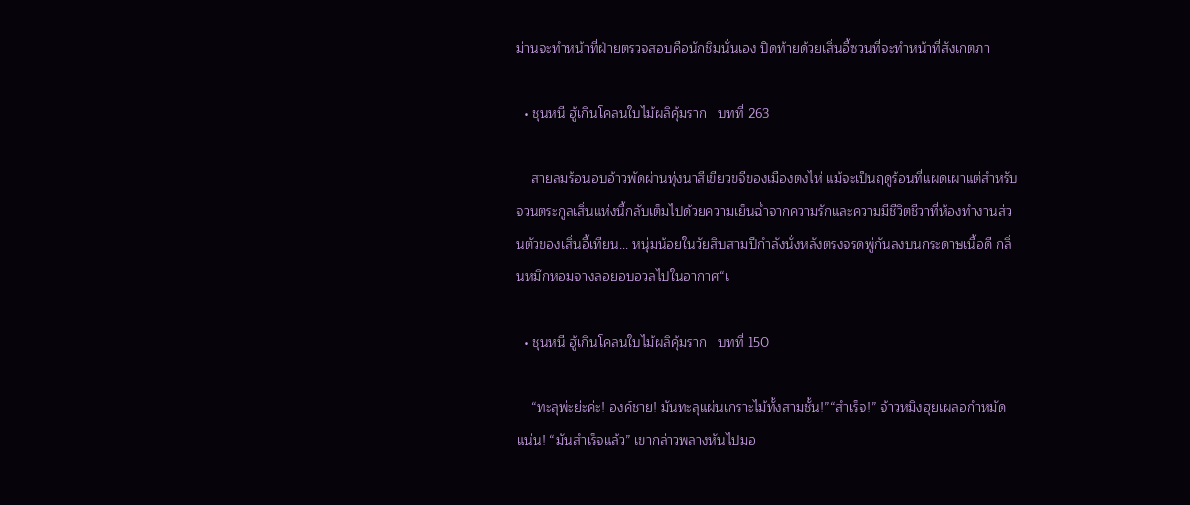ม่านจะทำหน้าที่ฝ่ายตรวจสอบคือนักชิมนั่นเอง ปิดท้ายด้วยเสิ่นอี้ซวนที่จะทำหน้าที่สังเกตภา

  • ชุนหนี ฮู้เกินโคลนใบไม้ผลิคุ้มราก   บทที่ 263

    สายลมร้อนอบอ้าวพัดผ่านทุ่งนาสีเขียวขจีของเมืองตงไห่ แม้จะเป็นฤดูร้อนที่แผดเผาแต่สำหรับจวนตระกูลเสิ่นแห่งนี้กลับเต็มไปด้วยความเย็นฉ่ำจากความรักและความมีชีวิตชีวาที่ห้องทำงานส่วนตัวของเสิ่นอี้เทียน... หนุ่มน้อยในวัยสิบสามปีกำลังนั่งหลังตรงจรดพู่กันลงบนกระดาษเนื้อดี กลิ่นหมึกหอมจางลอยอบอวลไปในอากาศ“เ

  • ชุนหนี ฮู้เกินโคลนใบไม้ผลิคุ้มราก   บทที่ 150

    “ทะลุพ่ะย่ะค่ะ! องค์ชาย! มันทะลุแผ่นเกราะไม้ทั้งสามชั้น!”“สำเร็จ!” จ้าวหมิงฮุยเผลอกำหมัดแน่น! “มันสำเร็จแล้ว” เขากล่าวพลางหันไปมอ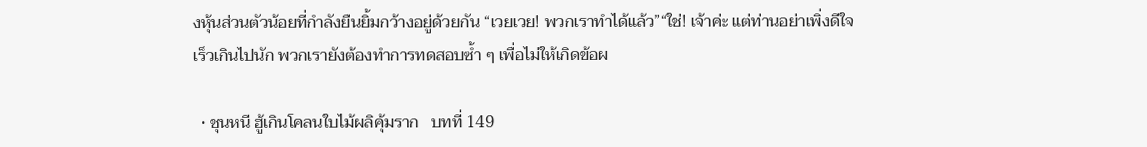งหุ้นส่วนตัวน้อยที่กำลังยืนยิ้มกว้างอยู่ด้วยกัน “เวยเวย! พวกเราทำได้แล้ว”“ใช่! เจ้าค่ะ แต่ท่านอย่าเพิ่งดีใจเร็วเกินไปนัก พวกเรายังต้องทำการทดสอบซ้ำ ๆ เพื่อไม่ให้เกิดข้อผ

  • ชุนหนี ฮู้เกินโคลนใบไม้ผลิคุ้มราก   บทที่ 149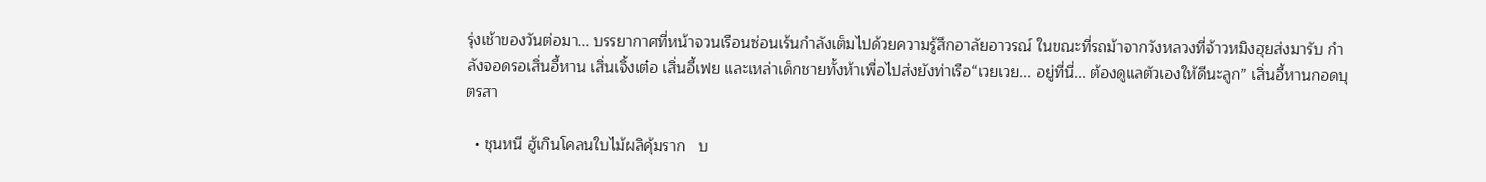รุ่งเช้าของวันต่อมา... บรรยากาศที่หน้าจวนเรือนซ่อนเร้นกำลังเต็มไปด้วยความรู้สึกอาลัยอาวรณ์ ในขณะที่รถม้าจากวังหลวงที่จ้าวหมิงฮุยส่งมารับ กำลังจอดรอเสิ่นอี้หาน เสิ่นเจิ้งเต๋อ เสิ่นอี้เฟย และเหล่าเด็กชายทั้งห้าเพื่อไปส่งยังท่าเรือ“เวยเวย... อยู่ที่นี่... ต้องดูแลตัวเองให้ดีนะลูก” เสิ่นอี้หานกอดบุตรสา

  • ชุนหนี ฮู้เกินโคลนใบไม้ผลิคุ้มราก   บ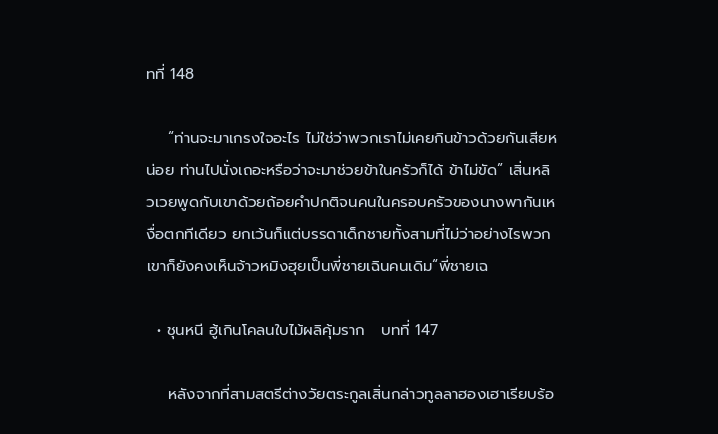ทที่ 148

    “ท่านจะมาเกรงใจอะไร ไม่ใช่ว่าพวกเราไม่เคยกินข้าวด้วยกันเสียหน่อย ท่านไปนั่งเถอะหรือว่าจะมาช่วยข้าในครัวก็ได้ ข้าไม่ขัด” เสิ่นหลิวเวยพูดกับเขาด้วยถ้อยคำปกติจนคนในครอบครัวของนางพากันเหงื่อตกทีเดียว ยกเว้นก็แต่บรรดาเด็กชายทั้งสามที่ไม่ว่าอย่างไรพวกเขาก็ยังคงเห็นจ้าวหมิงฮุยเป็นพี่ชายเฉินคนเดิม“พี่ชายเฉ

  • ชุนหนี ฮู้เกินโคลนใบไม้ผลิคุ้มราก   บทที่ 147

    หลังจากที่สามสตรีต่างวัยตระกูลเสิ่นกล่าวทูลลาฮองเฮาเรียบร้อ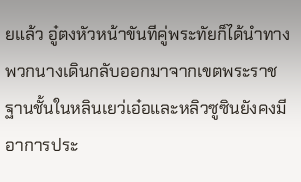ยแล้ว อู๋ตงหัวหน้าขันทีคู่พระทัยก็ได้นำทางพวกนางเดินกลับออกมาจากเขตพระราชฐานชั้นในหลินเยว่เอ๋อและหลิวซูซินยังคงมีอาการประ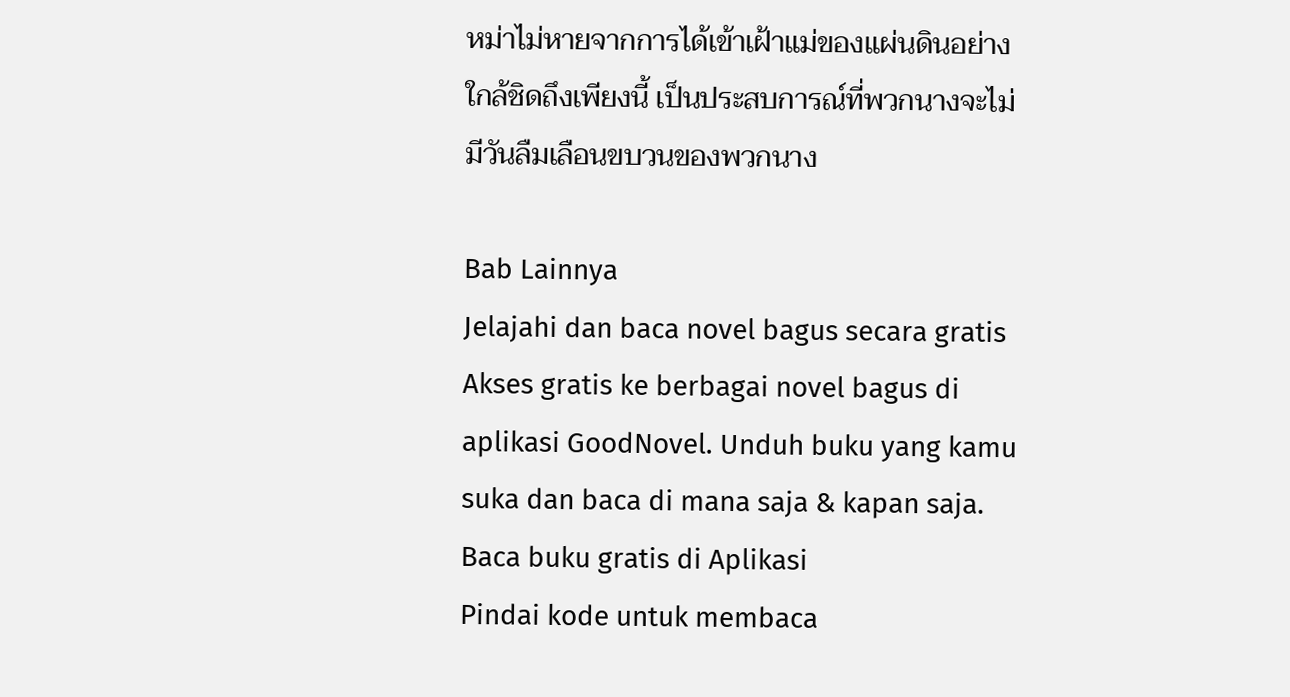หม่าไม่หายจากการได้เข้าเฝ้าแม่ของแผ่นดินอย่างใกล้ชิดถึงเพียงนี้ เป็นประสบการณ์ที่พวกนางจะไม่มีวันลืมเลือนขบวนของพวกนาง

Bab Lainnya
Jelajahi dan baca novel bagus secara gratis
Akses gratis ke berbagai novel bagus di aplikasi GoodNovel. Unduh buku yang kamu suka dan baca di mana saja & kapan saja.
Baca buku gratis di Aplikasi
Pindai kode untuk membaca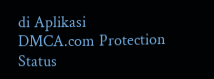di Aplikasi
DMCA.com Protection Status